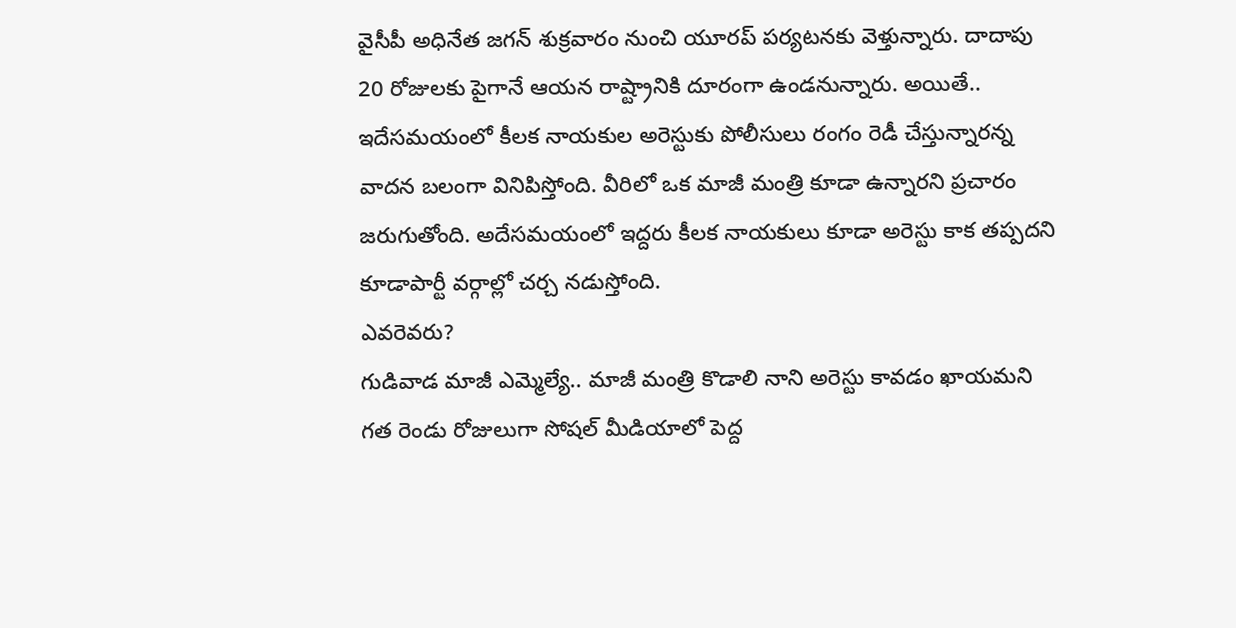వైసీపీ అధినేత జగన్ శుక్రవారం నుంచి యూరప్ పర్యటనకు వెళ్తున్నారు. దాదాపు 20 రోజులకు పైగానే ఆయన రాష్ట్రానికి దూరంగా ఉండనున్నారు. అయితే.. ఇదేసమయంలో కీలక నాయకుల అరెస్టుకు పోలీసులు రంగం రెడీ చేస్తున్నారన్న వాదన బలంగా వినిపిస్తోంది. వీరిలో ఒక మాజీ మంత్రి కూడా ఉన్నారని ప్రచారం జరుగుతోంది. అదేసమయంలో ఇద్దరు కీలక నాయకులు కూడా అరెస్టు కాక తప్పదని కూడాపార్టీ వర్గాల్లో చర్చ నడుస్తోంది.
ఎవరెవరు?
గుడివాడ మాజీ ఎమ్మెల్యే.. మాజీ మంత్రి కొడాలి నాని అరెస్టు కావడం ఖాయమని గత రెండు రోజులుగా సోషల్ మీడియాలో పెద్ద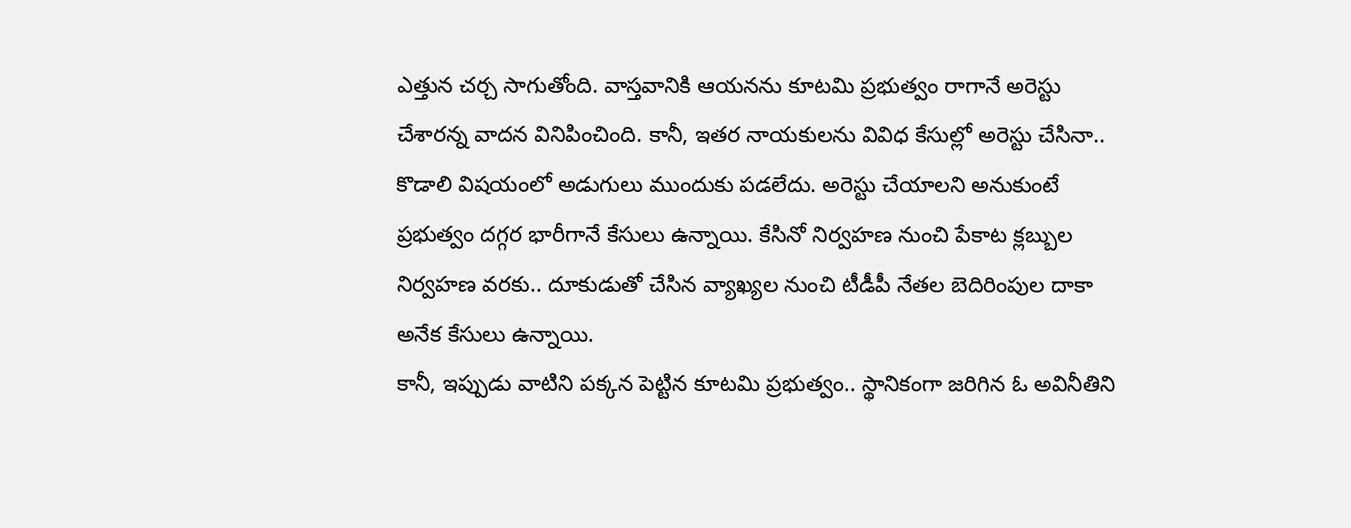ఎత్తున చర్చ సాగుతోంది. వాస్తవానికి ఆయనను కూటమి ప్రభుత్వం రాగానే అరెస్టు చేశారన్న వాదన వినిపించింది. కానీ, ఇతర నాయకులను వివిధ కేసుల్లో అరెస్టు చేసినా.. కొడాలి విషయంలో అడుగులు ముందుకు పడలేదు. అరెస్టు చేయాలని అనుకుంటే ప్రభుత్వం దగ్గర భారీగానే కేసులు ఉన్నాయి. కేసినో నిర్వహణ నుంచి పేకాట క్లబ్బుల నిర్వహణ వరకు.. దూకుడుతో చేసిన వ్యాఖ్యల నుంచి టీడీపీ నేతల బెదిరింపుల దాకా అనేక కేసులు ఉన్నాయి.
కానీ, ఇప్పుడు వాటిని పక్కన పెట్టిన కూటమి ప్రభుత్వం.. స్థానికంగా జరిగిన ఓ అవినీతిని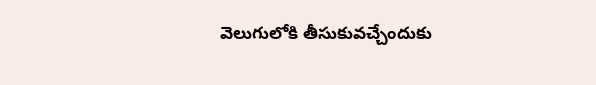వెలుగులోకి తీసుకువచ్చేందుకు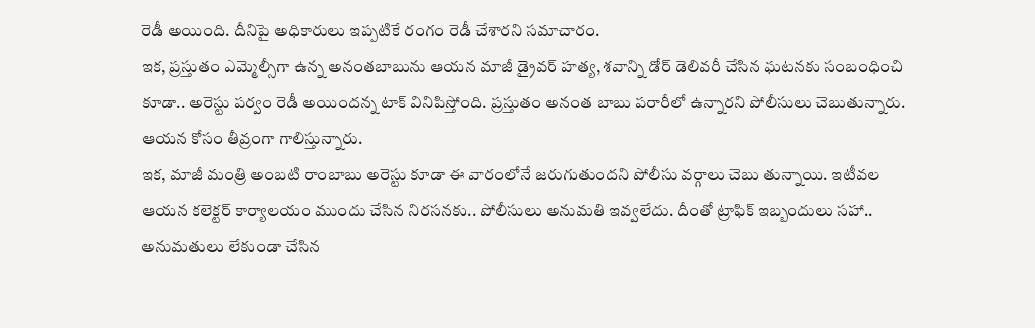రెడీ అయింది. దీనిపై అధికారులు ఇప్పటికే రంగం రెడీ చేశారని సమాచారం.
ఇక, ప్రస్తుతం ఎమ్మెల్సీగా ఉన్న అనంతబాబును ఆయన మాజీ డ్రైవర్ హత్య, శవాన్ని డోర్ డెలివరీ చేసిన ఘటనకు సంబంధించి కూడా.. అరెస్టు పర్వం రెడీ అయిందన్న టాక్ వినిపిస్తోంది. ప్రస్తుతం అనంత బాబు పరారీలో ఉన్నారని పోలీసులు చెబుతున్నారు. ఆయన కోసం తీవ్రంగా గాలిస్తున్నారు.
ఇక, మాజీ మంత్రి అంబటి రాంబాబు అరెస్టు కూడా ఈ వారంలోనే జరుగుతుందని పోలీసు వర్గాలు చెబు తున్నాయి. ఇటీవల ఆయన కలెక్టర్ కార్యాలయం ముందు చేసిన నిరసనకు.. పోలీసులు అనుమతి ఇవ్వలేదు. దీంతో ట్రాఫిక్ ఇబ్బందులు సహా.. అనుమతులు లేకుండా చేసిన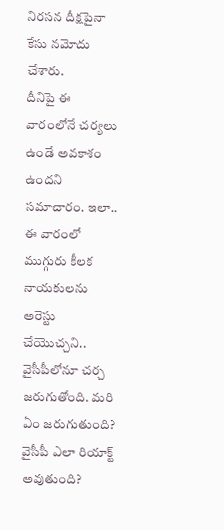నిరసన దీక్షపైనా కేసు నమోదు చేశారు.
దీనిపై ఈ వారంలోనే చర్యలు ఉండే అవకాశం ఉందని సమాచారం. ఇలా.. ఈ వారంలో ముగ్గురు కీలక నాయకులను అరెస్టు చేయొచ్చని.. వైసీపీలోనూ చర్చ జరుగుతోంది. మరి ఏం జరుగుతుంది? వైసీపీ ఎలా రియాక్ట్ అవుతుంది?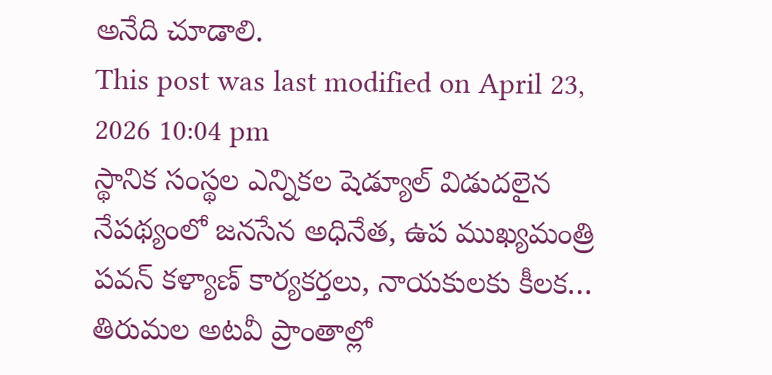అనేది చూడాలి.
This post was last modified on April 23, 2026 10:04 pm
స్థానిక సంస్థల ఎన్నికల షెడ్యూల్ విడుదలైన నేపథ్యంలో జనసేన అధినేత, ఉప ముఖ్యమంత్రి పవన్ కళ్యాణ్ కార్యకర్తలు, నాయకులకు కీలక…
తిరుమల అటవీ ప్రాంతాల్లో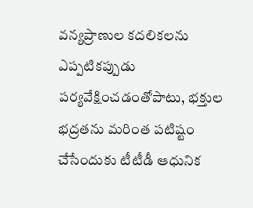వన్యప్రాణుల కదలికలను ఎప్పటికప్పుడు పర్యవేక్షించడంతోపాటు, భక్తుల భద్రతను మరింత పటిష్టం చేసేందుకు టీటీడీ ఆధునిక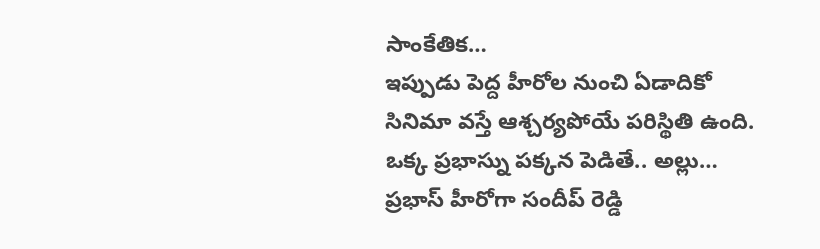సాంకేతిక…
ఇప్పుడు పెద్ద హీరోల నుంచి ఏడాదికో సినిమా వస్తే ఆశ్చర్యపోయే పరిస్థితి ఉంది. ఒక్క ప్రభాస్ను పక్కన పెడితే.. అల్లు…
ప్రభాస్ హీరోగా సందీప్ రెడ్డి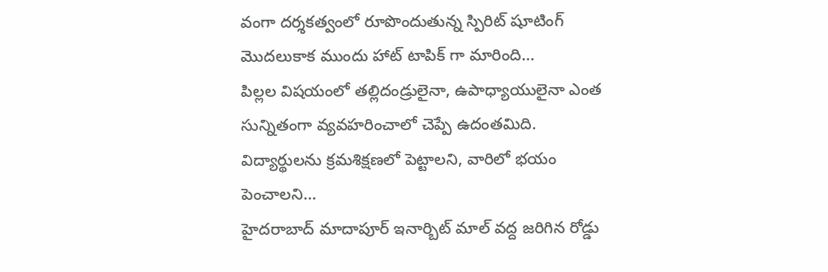వంగా దర్శకత్వంలో రూపొందుతున్న స్పిరిట్ షూటింగ్ మొదలుకాక ముందు హాట్ టాపిక్ గా మారింది…
పిల్లల విషయంలో తల్లిదండ్రులైనా, ఉపాధ్యాయులైనా ఎంత సున్నితంగా వ్యవహరించాలో చెప్పే ఉదంతమిది. విద్యార్థులను క్రమశిక్షణలో పెట్టాలని, వారిలో భయం పెంచాలని…
హైదరాబాద్ మాదాపూర్ ఇనార్బిట్ మాల్ వద్ద జరిగిన రోడ్డు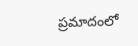ప్రమాదంలో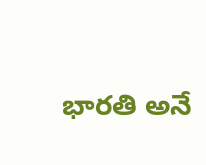భారతి అనే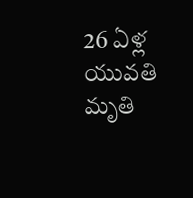26 ఏళ్ల యువతి మృతి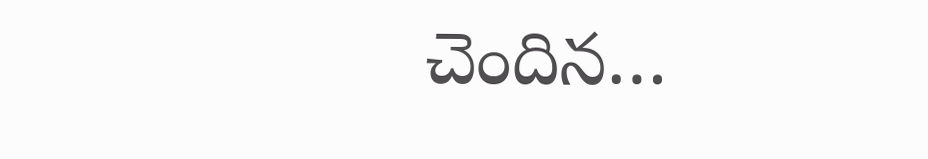చెందిన…